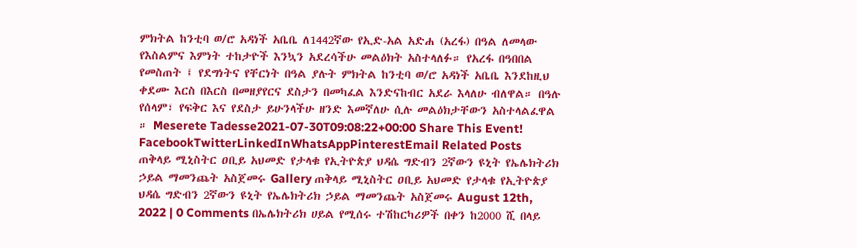ምክትል ከንቲባ ወ/ሮ አዳነች አቤቤ ለ1442ኛው የኢድ-አል አድሐ (አረፋ) በዓል ለመላው የእስልምና እምነት ተከታዮች እንኳን አደረሳችሁ መልዕክት አስተላለፉ። የአረፋ በዓበበል የመስጠት ፤ የደግነትና የቸርነት በዓል ያሉት ምክትል ከንቲባ ወ/ሮ አዳነች አቤቤ እንደከዚህ ቀደሙ እርስ በእርስ በመዘያየርና ደስታን በመካፈል እንድናከብር አደራ እላለሁ ብለዋል። በዓሉ የሰላም፣ የፍቅር እና የደስታ ይሁንላችሁ ዘንድ እመኛለሁ ሲሉ መልዕክታቸውን አስተላልፈዋል ። Meserete Tadesse2021-07-30T09:08:22+00:00 Share This Event! FacebookTwitterLinkedInWhatsAppPinterestEmail Related Posts ጠቅላይ ሚኒስትር ዐቢይ አህመድ የታላቁ የኢትዮጵያ ህዳሴ ግድብን 2ኛውን ዩኒት የኤሌክትሪክ ኃይል ማመንጨት አስጀመሩ Gallery ጠቅላይ ሚኒስትር ዐቢይ አህመድ የታላቁ የኢትዮጵያ ህዳሴ ግድብን 2ኛውን ዩኒት የኤሌክትሪክ ኃይል ማመንጨት አስጀመሩ August 12th, 2022 | 0 Comments በኤሌክትሪክ ሀይል የሚሰሩ ተሽከርካሪዎች በቀን ከ2000 ሺ በላይ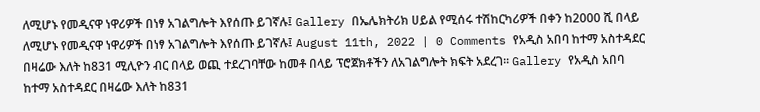ለሚሆኑ የመዲናዋ ነዋሪዎች በነፃ አገልግሎት እየሰጡ ይገኛሉ፤ Gallery በኤሌክትሪክ ሀይል የሚሰሩ ተሽከርካሪዎች በቀን ከ2000 ሺ በላይ ለሚሆኑ የመዲናዋ ነዋሪዎች በነፃ አገልግሎት እየሰጡ ይገኛሉ፤ August 11th, 2022 | 0 Comments የአዲስ አበባ ከተማ አስተዳደር በዛሬው እለት ከ831 ሚሊዮን ብር በላይ ወጪ ተደረገባቸው ከመቶ በላይ ፕሮጀክቶችን ለአገልግሎት ክፍት አደረገ፡፡ Gallery የአዲስ አበባ ከተማ አስተዳደር በዛሬው እለት ከ831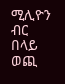ሚሊዮን ብር በላይ ወጪ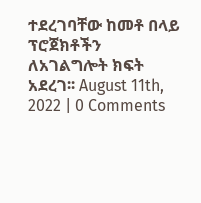ተደረገባቸው ከመቶ በላይ ፕሮጀክቶችን ለአገልግሎት ክፍት አደረገ፡፡ August 11th, 2022 | 0 Comments